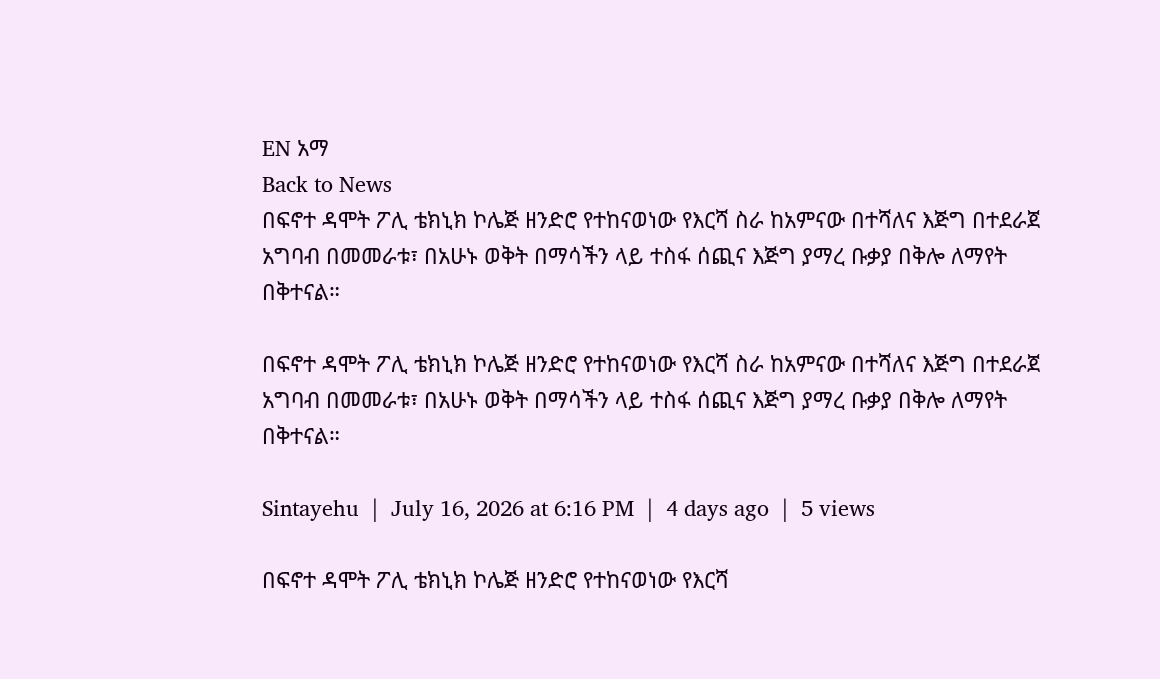EN አማ
Back to News
በፍኖተ ዳሞት ፖሊ ቴክኒክ ኮሌጅ ዘንድሮ የተከናወነው የእርሻ ስራ ከአምናው በተሻለና እጅግ በተደራጀ አግባብ በመመራቱ፣ በአሁኑ ወቅት በማሳችን ላይ ተስፋ ሰጪና እጅግ ያማረ ቡቃያ በቅሎ ለማየት በቅተናል።

በፍኖተ ዳሞት ፖሊ ቴክኒክ ኮሌጅ ዘንድሮ የተከናወነው የእርሻ ስራ ከአምናው በተሻለና እጅግ በተደራጀ አግባብ በመመራቱ፣ በአሁኑ ወቅት በማሳችን ላይ ተስፋ ሰጪና እጅግ ያማረ ቡቃያ በቅሎ ለማየት በቅተናል።

Sintayehu  |  July 16, 2026 at 6:16 PM  |  4 days ago  |  5 views

በፍኖተ ዳሞት ፖሊ ቴክኒክ ኮሌጅ ዘንድሮ የተከናወነው የእርሻ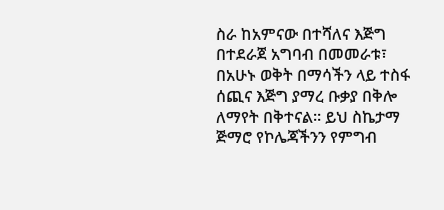ስራ ከአምናው በተሻለና እጅግ በተደራጀ አግባብ በመመራቱ፣ በአሁኑ ወቅት በማሳችን ላይ ተስፋ ሰጪና እጅግ ያማረ ቡቃያ በቅሎ ለማየት በቅተናል። ይህ ስኬታማ ጅማሮ የኮሌጃችንን የምግብ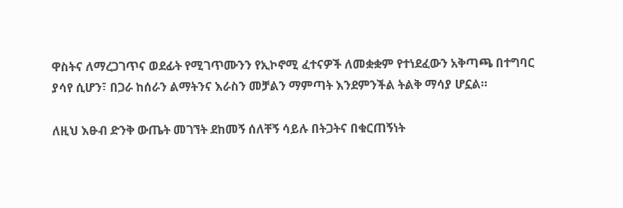ዋስትና ለማረጋገጥና ወደፊት የሚገጥሙንን የኢኮኖሚ ፈተናዎች ለመቋቋም የተነደፈውን አቅጣጫ በተግባር ያሳየ ሲሆን፣ በጋራ ከሰራን ልማትንና እራስን መቻልን ማምጣት እንደምንችል ትልቅ ማሳያ ሆኗል።

ለዚህ እፁብ ድንቅ ውጤት መገኘት ደከመኝ ሰለቸኝ ሳይሉ በትጋትና በቁርጠኝነት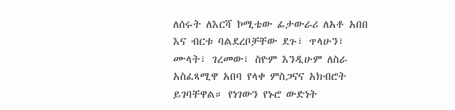ለሰሩት ለእርሻ ኮሚቴው ፊታውራሪ ለአቶ አበበ እና ብርቱ ባልደረቦቻቸው ደጉ፣ ጥላሁን፣ ሙላት፣ ገረመው፣ ስዮም እንዲሁም ለስራ አስፈጻሚዋ አበባ የላቀ ምስጋናና አክብሮት ይገባቸዋል። የነገውን የኑሮ ውድነት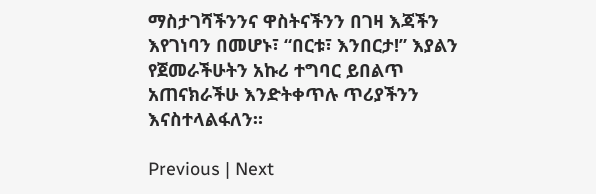ማስታገሻችንንና ዋስትናችንን በገዛ እጃችን እየገነባን በመሆኑ፣ “በርቱ፣ እንበርታ!” እያልን የጀመራችሁትን አኩሪ ተግባር ይበልጥ አጠናክራችሁ እንድትቀጥሉ ጥሪያችንን እናስተላልፋለን።

Previous | Next